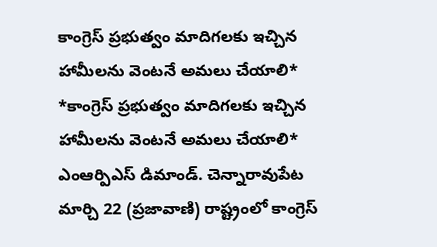కాంగ్రెస్ ప్రభుత్వం మాదిగలకు ఇచ్చిన హామీలను వెంటనే అమలు చేయాలి*
*కాంగ్రెస్ ప్రభుత్వం మాదిగలకు ఇచ్చిన హామీలను వెంటనే అమలు చేయాలి* ఎంఆర్పిఎస్ డిమాండ్. చెన్నారావుపేట మార్చి 22 (ప్రజావాణి) రాష్ట్రంలో కాంగ్రెస్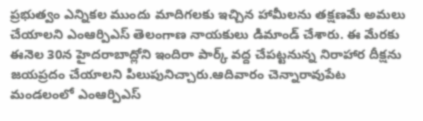ప్రభుత్వం ఎన్నికల ముందు మాదిగలకు ఇచ్చిన హామీలను తక్షణమే అమలు చేయాలని ఎంఆర్పిఎస్ తెలంగాణ నాయకులు డిమాండ్ చేశారు. ఈ మేరకు ఈనెల 30న హైదరాబాద్లోని ఇందిరా పార్క్ వద్ద చేపట్టనున్న నిరాహార దీక్షను జయప్రదం చేయాలని పిలుపునిచ్చారు.ఆదివారం చెన్నారావుపేట మండలంలో ఎంఆర్పిఎస్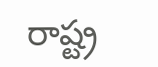రాష్ట్ర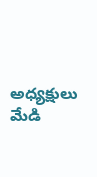అధ్యక్షులు మేడి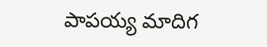పాపయ్య మాదిగ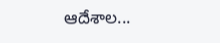ఆదేశాల...